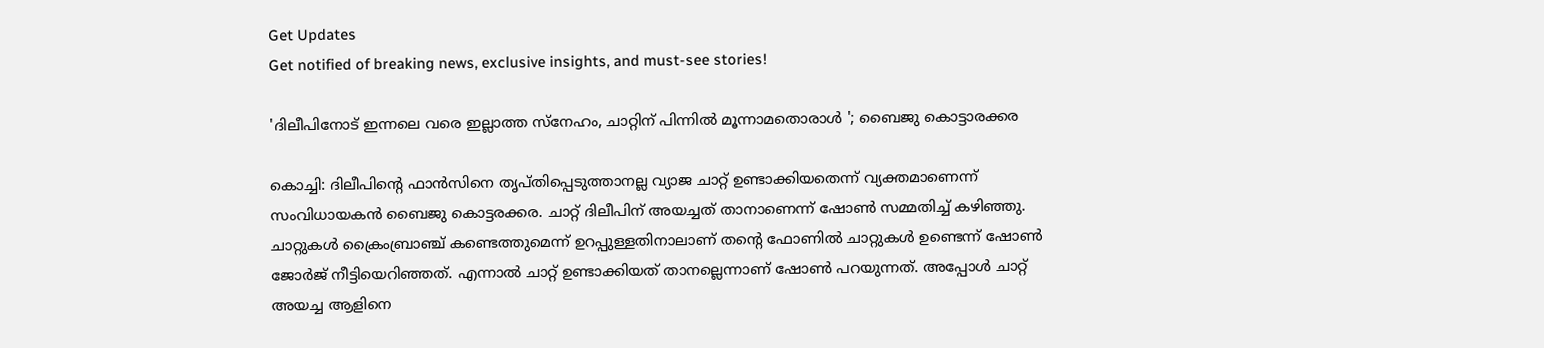Get Updates
Get notified of breaking news, exclusive insights, and must-see stories!

'ദിലീപിനോട് ഇന്നലെ വരെ ഇല്ലാത്ത സ്നേഹം, ചാറ്റിന് പിന്നിൽ മൂന്നാമതൊരാൾ '; ബൈജു കൊട്ടാരക്കര

കൊച്ചി: ദിലീപിന്റെ ഫാൻസിനെ തൃപ്തിപ്പെടുത്താനല്ല വ്യാജ ചാറ്റ് ഉണ്ടാക്കിയതെന്ന് വ്യക്തമാണെന്ന് സംവിധായകൻ ബൈജു കൊട്ടരക്കര. ചാറ്റ് ദിലീപിന് അയച്ചത് താനാണെന്ന് ഷോൺ സമ്മതിച്ച് കഴിഞ്ഞു. ചാറ്റുകൾ ക്രൈംബ്രാഞ്ച് കണ്ടെത്തുമെന്ന് ഉറപ്പുള്ളതിനാലാണ് തന്റെ ഫോണിൽ ചാറ്റുകൾ ഉണ്ടെന്ന് ഷോൺ ജോർജ് നീട്ടിയെറിഞ്ഞത്. എന്നാൽ ചാറ്റ് ഉണ്ടാക്കിയത് താനല്ലെന്നാണ് ഷോൺ പറയുന്നത്. അപ്പോൾ ചാറ്റ് അയച്ച ആളിനെ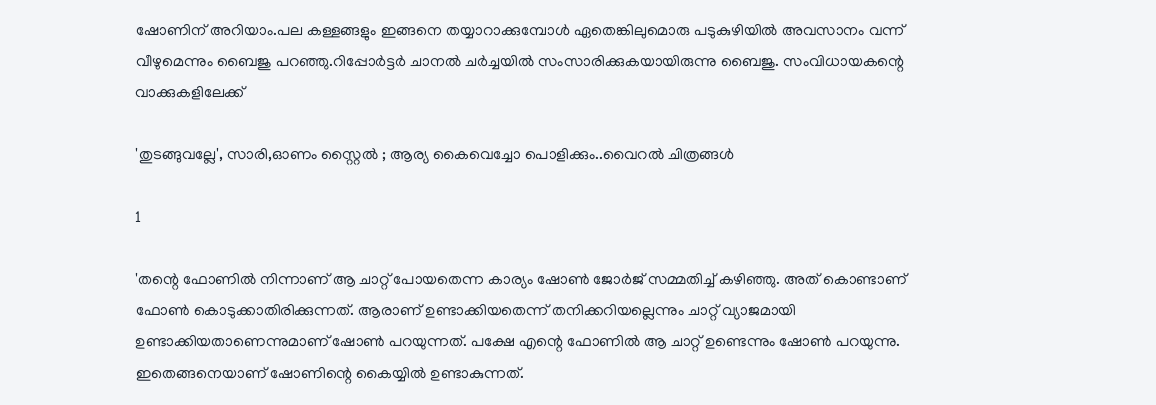ഷോണിന് അറിയാം.പല കള്ളങ്ങളും ഇങ്ങനെ തയ്യാറാക്കുമ്പോൾ ഏതെങ്കിലുമൊരു പടുകുഴിയിൽ അവസാനം വന്ന് വീഴുമെന്നും ബൈജു പറഞ്ഞു.റിപ്പോർട്ടർ ചാനൽ ചർച്ചയിൽ സംസാരിക്കുകയായിരുന്നു ബൈജു. സംവിധായകന്റെ വാക്കുകളിലേക്ക്

'തുടങ്ങുവല്ലേ', സാരി,ഓണം സ്റ്റൈൽ ; ആര്യ കൈവെച്ചോ പൊളിക്കും..വൈറൽ ചിത്രങ്ങൾ

1

'തന്റെ ഫോണിൽ നിന്നാണ് ആ ചാറ്റ് പോയതെന്ന കാര്യം ഷോൺ ജോർജ് സമ്മതിച്ച് കഴിഞ്ഞു. അത് കൊണ്ടാണ് ഫോൺ കൊടുക്കാതിരിക്കുന്നത്. ആരാണ് ഉണ്ടാക്കിയതെന്ന് തനിക്കറിയല്ലെന്നും ചാറ്റ് വ്യാജമായി ഉണ്ടാക്കിയതാണെന്നുമാണ് ഷോൺ പറയുന്നത്. പക്ഷേ എന്റെ ഫോണിൽ ആ ചാറ്റ് ഉണ്ടെന്നും ഷോൺ പറയുന്നു. ഇതെങ്ങനെയാണ് ഷോണിന്റെ കൈയ്യിൽ ഉണ്ടാകുന്നത്.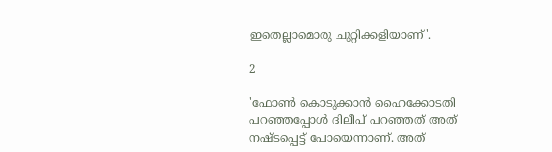ഇതെല്ലാമൊരു ചുറ്റിക്കളിയാണ്'.

2

'ഫോൺ കൊടുക്കാൻ ഹൈക്കോടതി പറഞ്ഞപ്പോൾ ദിലീപ് പറഞ്ഞത് അത് നഷ്ടപ്പെട്ട് പോയെന്നാണ്. അത്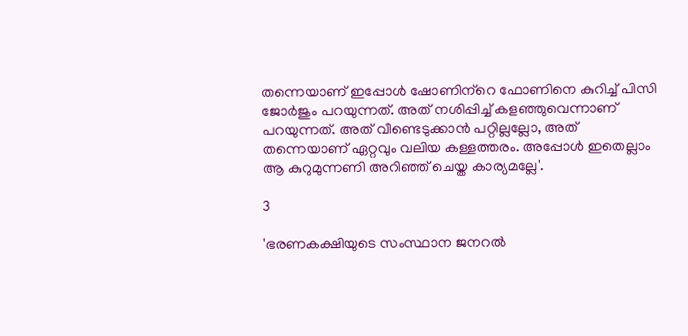തന്നെയാണ് ഇപ്പോൾ ഷോണിന്‌റെ ഫോണിനെ കുറിച്ച് പിസി ജോർജും പറയുന്നത്. അത് നശിപ്പിച്ച് കളഞ്ഞുവെന്നാണ് പറയുന്നത്. അത് വീണ്ടെടുക്കാൻ പറ്റില്ലല്ലോ, അത് തന്നെയാണ് ഏറ്റവും വലിയ കള്ളത്തരം. അപ്പോൾ ഇതെല്ലാം ആ കുറുമുന്നണി അറിഞ്ഞ് ചെയ്ത കാര്യമല്ലേ'.

3

'ഭരണകക്ഷിയുടെ സംസ്ഥാന ജനറൽ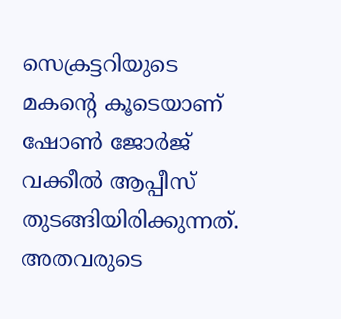സെക്രട്ടറിയുടെ മകന്റെ കൂടെയാണ് ഷോൺ ജോർജ് വക്കീൽ ആപ്പീസ് തുടങ്ങിയിരിക്കുന്നത്. അതവരുടെ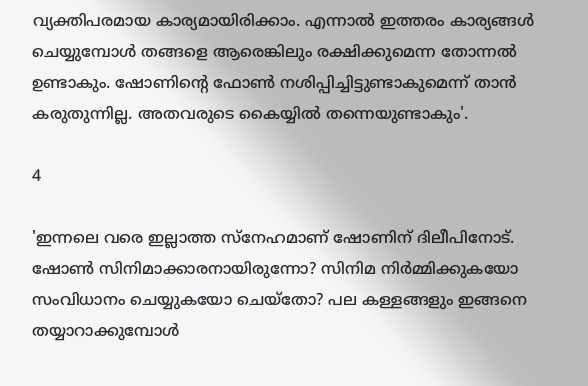വ്യക്തിപരമായ കാര്യമായിരിക്കാം. എന്നാൽ ഇത്തരം കാര്യങ്ങൾ ചെയ്യുമ്പോൾ തങ്ങളെ ആരെങ്കിലും രക്ഷിക്കുമെന്ന തോന്നൽ ഉണ്ടാകും. ഷോണിന്റെ ഫോൺ നശിപ്പിച്ചിട്ടുണ്ടാകുമെന്ന് താൻ കരുതുന്നില്ല. അതവരുടെ കൈയ്യിൽ തന്നെയുണ്ടാകും'.

4

'ഇന്നലെ വരെ ഇല്ലാത്ത സ്നേഹമാണ് ഷോണിന് ദിലീപിനോട്. ഷോൺ സിനിമാക്കാരനായിരുന്നോ? സിനിമ നിർമ്മിക്കുകയോ സംവിധാനം ചെയ്യുകയോ ചെയ്തോ? പല കള്ളങ്ങളും ഇങ്ങനെ തയ്യാറാക്കുമ്പോൾ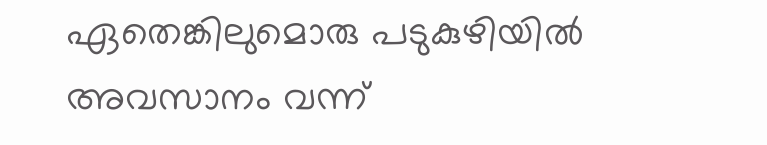ഏതെങ്കിലുമൊരു പടുകുഴിയിൽ അവസാനം വന്ന്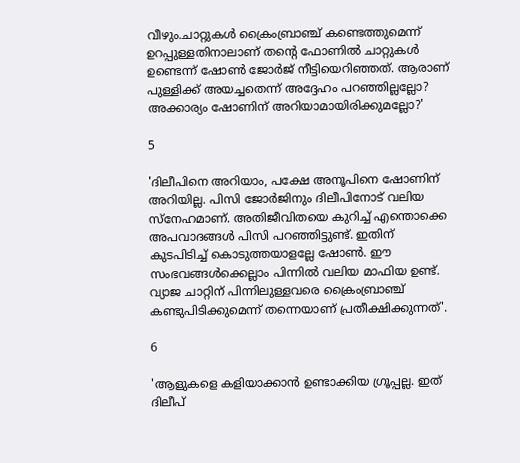വീഴും.ചാറ്റുകൾ ക്രൈംബ്രാഞ്ച് കണ്ടെത്തുമെന്ന് ഉറപ്പുള്ളതിനാലാണ് തന്റെ ഫോണിൽ ചാറ്റുകൾ ഉണ്ടെന്ന് ഷോൺ ജോർജ് നീട്ടിയെറിഞ്ഞത്. ആരാണ് പുള്ളിക്ക് അയച്ചതെന്ന് അദ്ദേഹം പറഞ്ഞില്ലല്ലോ? അക്കാര്യം ഷോണിന് അറിയാമായിരിക്കുമല്ലോ?'

5

'ദിലീപിനെ അറിയാം, പക്ഷേ അനൂപിനെ ഷോണിന് അറിയില്ല. പിസി ജോർജിനും ദിലീപിനോട് വലിയ സ്നേഹമാണ്. അതിജീവിതയെ കുറിച്ച് എന്തൊക്കെ അപവാദങ്ങൾ പിസി പറഞ്ഞിട്ടുണ്ട്. ഇതിന് കുടപിടിച്ച് കൊടുത്തയാളല്ലേ ഷോൺ. ഈ സംഭവങ്ങൾക്കെല്ലാം പിന്നിൽ വലിയ മാഫിയ ഉണ്ട്. വ്യാജ ചാറ്റിന് പിന്നിലുള്ളവരെ ക്രൈംബ്രാഞ്ച് കണ്ടുപിടിക്കുമെന്ന് തന്നെയാണ് പ്രതീക്ഷിക്കുന്നത്'.

6

'ആളുകളെ കളിയാക്കാൻ ഉണ്ടാക്കിയ ഗ്രൂപ്പല്ല. ഇത് ദിലീപ്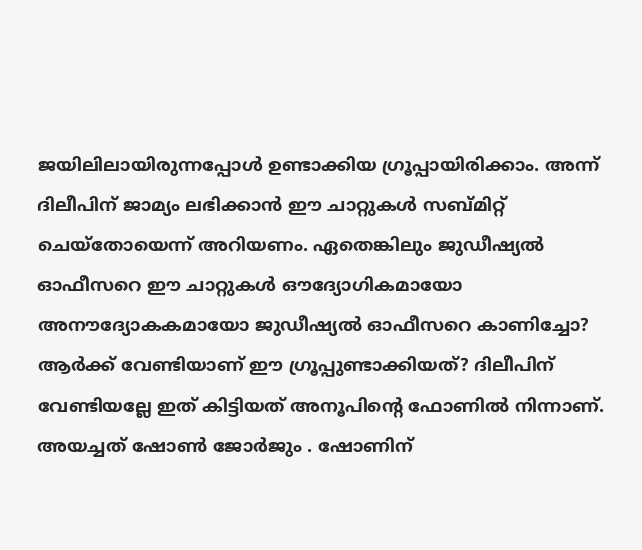ജയിലിലായിരുന്നപ്പോൾ ഉണ്ടാക്കിയ ഗ്രൂപ്പായിരിക്കാം. അന്ന് ദിലീപിന് ജാമ്യം ലഭിക്കാൻ ഈ ചാറ്റുകൾ സബ്മിറ്റ് ചെയ്തോയെന്ന് അറിയണം. ഏതെങ്കിലും ജുഡീഷ്യൽ ഓഫീസറെ ഈ ചാറ്റുകൾ ഔദ്യോഗികമായോ അനൗദ്യോകകമായോ ജുഡീഷ്യൽ ഓഫീസറെ കാണിച്ചോ? ആർക്ക് വേണ്ടിയാണ് ഈ ഗ്രൂപ്പുണ്ടാക്കിയത്? ദിലീപിന് വേണ്ടിയല്ലേ ഇത് കിട്ടിയത് അനൂപിന്റെ ഫോണിൽ നിന്നാണ്. അയച്ചത് ഷോൺ ജോർജും . ഷോണിന്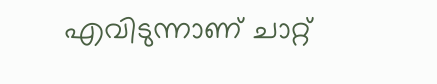എവിടുന്നാണ് ചാറ്റ്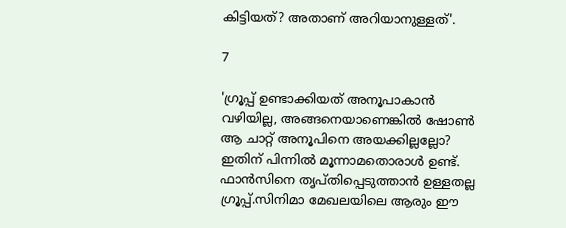കിട്ടിയത്? അതാണ് അറിയാനുള്ളത്'.

7

'ഗ്രൂപ്പ് ഉണ്ടാക്കിയത് അനൂപാകാൻ വഴിയില്ല, അങ്ങനെയാണെങ്കിൽ ഷോൺ ആ ചാറ്റ് അനൂപിനെ അയക്കില്ലല്ലോ? ഇതിന് പിന്നിൽ മൂന്നാമതൊരാൾ ഉണ്ട്. ഫാൻസിനെ തൃപ്തിപ്പെടുത്താൻ ഉള്ളതല്ല ഗ്രൂപ്പ്.സിനിമാ മേഖലയിലെ ആരും ഈ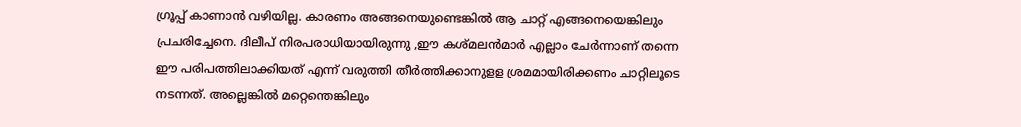ഗ്രൂപ്പ് കാണാൻ വഴിയില്ല. കാരണം അങ്ങനെയുണ്ടെങ്കിൽ ആ ചാറ്റ് എങ്ങനെയെങ്കിലും പ്രചരിച്ചേനെ. ദിലീപ് നിരപരാധിയായിരുന്നു ,ഈ കശ്മലൻമാർ എല്ലാം ചേർന്നാണ് തന്നെ ഈ പരിപത്തിലാക്കിയത് എന്ന് വരുത്തി തീർത്തിക്കാനുളള ശ്രമമായിരിക്കണം ചാറ്റിലൂടെ നടന്നത്. അല്ലെങ്കിൽ മറ്റെന്തെങ്കിലും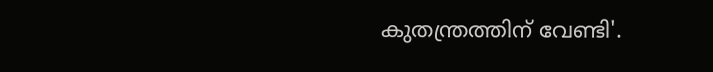കുതന്ത്രത്തിന് വേണ്ടി'.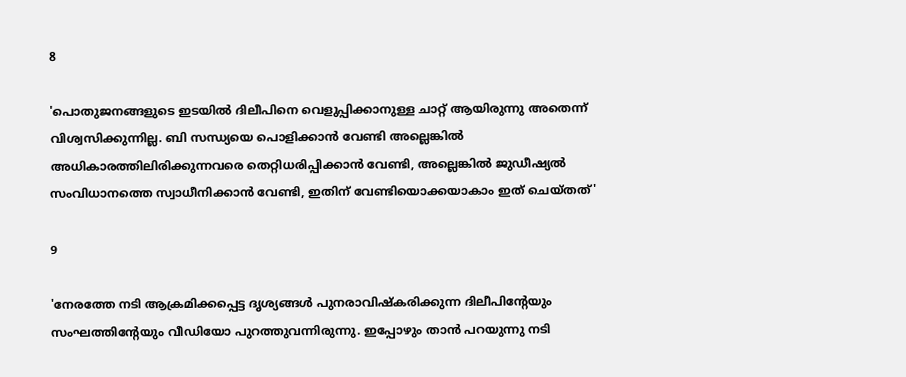8

'പൊതുജനങ്ങളുടെ ഇടയിൽ ദിലീപിനെ വെളുപ്പിക്കാനുള്ള ചാറ്റ് ആയിരുന്നു അതെന്ന് വിശ്വസിക്കുന്നില്ല. ബി സന്ധ്യയെ പൊളിക്കാൻ വേണ്ടി അല്ലെങ്കിൽ അധികാരത്തിലിരിക്കുന്നവരെ തെറ്റിധരിപ്പിക്കാൻ വേണ്ടി, അല്ലെങ്കിൽ ജുഡീഷ്യൽ സംവിധാനത്തെ സ്വാധീനിക്കാൻ വേണ്ടി, ഇതിന് വേണ്ടിയൊക്കയാകാം ഇത് ചെയ്തത്'

9

'നേരത്തേ നടി ആക്രമിക്കപ്പെട്ട ദൃശ്യങ്ങൾ പുനരാവിഷ്കരിക്കുന്ന ദിലീപിന്റേയും സംഘത്തിന്റേയും വീഡിയോ പുറത്തുവന്നിരുന്നു. ഇപ്പോഴും താൻ പറയുന്നു നടി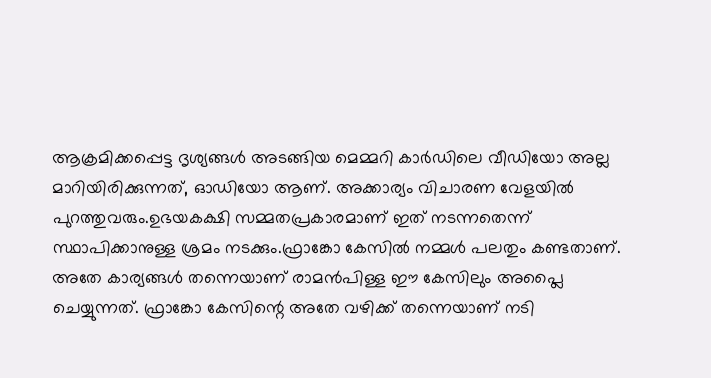ആക്രമിക്കപ്പെട്ട ദൃശ്യങ്ങൾ അടങ്ങിയ മെമ്മറി കാർഡിലെ വീഡിയോ അല്ല മാറിയിരിക്കുന്നത്, ഓഡിയോ ആണ്. അക്കാര്യം വിചാരണ വേളയിൽ പുറത്തുവരും.ഉഭയകക്ഷി സമ്മതപ്രകാരമാണ് ഇത് നടന്നതെന്ന് സ്ഥാപിക്കാനുള്ള ശ്രമം നടക്കും.ഫ്രാങ്കോ കേസിൽ നമ്മൾ പലതും കണ്ടതാണ്. അതേ കാര്യങ്ങൾ തന്നെയാണ് രാമൻപിള്ള ഈ കേസിലും അപ്ലൈ ചെയ്യുന്നത്. ഫ്രാങ്കോ കേസിന്റെ അതേ വഴിക്ക് തന്നെയാണ് നടി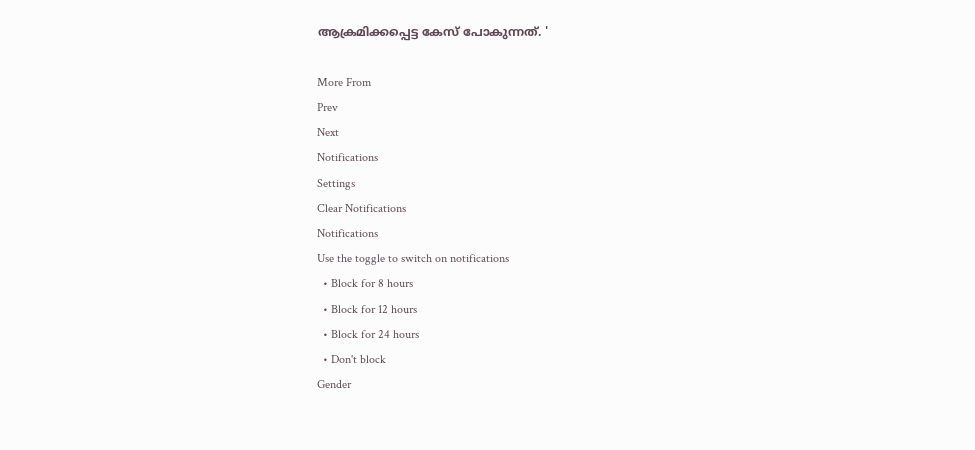ആക്രമിക്കപ്പെട്ട കേസ് പോകുന്നത്. '

More From
Prev
Next
Notifications
Settings
Clear Notifications
Notifications
Use the toggle to switch on notifications
  • Block for 8 hours
  • Block for 12 hours
  • Block for 24 hours
  • Don't block
Gender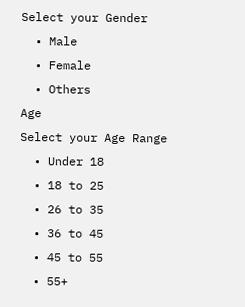Select your Gender
  • Male
  • Female
  • Others
Age
Select your Age Range
  • Under 18
  • 18 to 25
  • 26 to 35
  • 36 to 45
  • 45 to 55
  • 55+